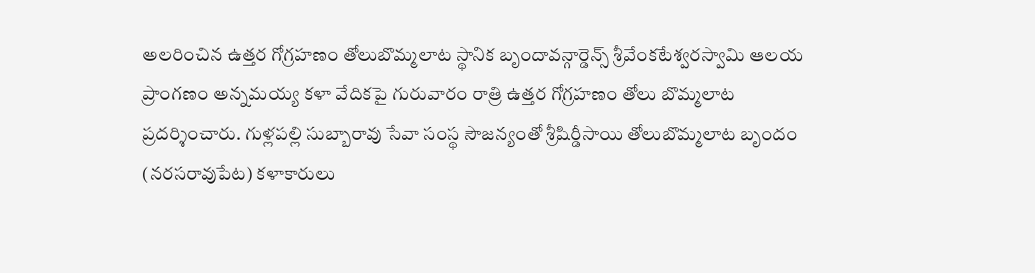అలరించిన ఉత్తర గోగ్రహణం తోలుబొమ్మలాట స్థానిక బృందావన్గార్డెన్స్ శ్రీవేంకటేశ్వరస్వామి ఆలయ ప్రాంగణం అన్నమయ్య కళా వేదికపై గురువారం రాత్రి ఉత్తర గోగ్రహణం తోలు బొమ్మలాట ప్రదర్శించారు. గుళ్లపల్లి సుబ్బారావు సేవా సంస్థ సౌజన్యంతో శ్రీషిర్డీసాయి తోలుబొమ్మలాట బృందం (నరసరావుపేట) కళాకారులు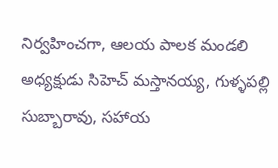నిర్వహించగా, ఆలయ పాలక మండలి అధ్యక్షుడు సిహెచ్ మస్తానయ్య, గుళ్ళపల్లి సుబ్బారావు, సహాయ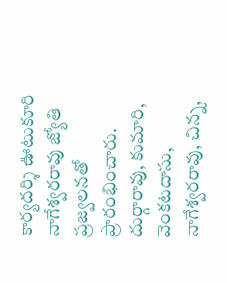కార్యదర్శి ఊటుకూరి నాగేశ్వరరావు జ్యోతి ప్రజ్వలనతో ప్రారంభించారు. దుర్గారావు, కుమారి, వెంకటదాసు, నాగేశ్వరరావు, చిన్న,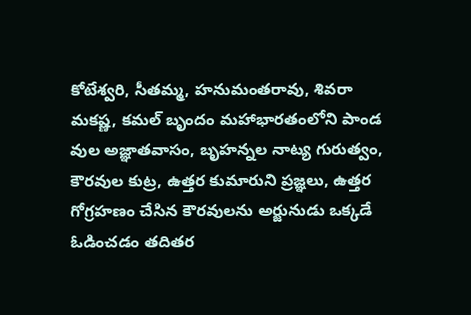కోటేశ్వరి, సీతమ్మ, హనుమంతరావు, శివరా మకష్ణ, కమల్ బృందం మహాభారతంలోని పాండ వుల అజ్ఞాతవాసం, బృహన్నల నాట్య గురుత్వం, కౌరవుల కుట్ర, ఉత్తర కుమారుని ప్రజ్ఞలు, ఉత్తర గోగ్రహణం చేసిన కౌరవులను అర్జునుడు ఒక్కడే ఓడించడం తదితర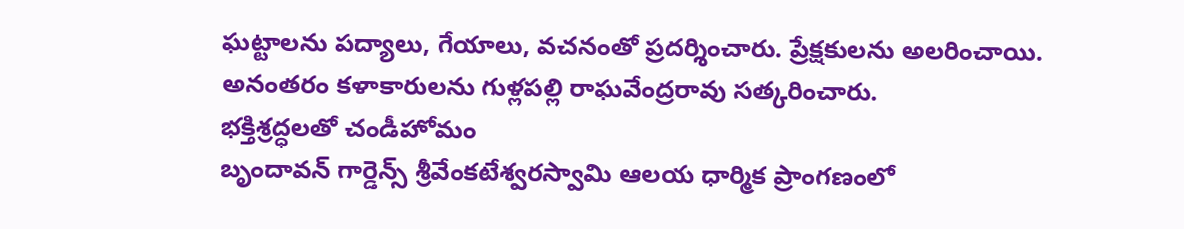ఘట్టాలను పద్యాలు, గేయాలు, వచనంతో ప్రదర్శించారు. ప్రేక్షకులను అలరించాయి. అనంతరం కళాకారులను గుళ్లపల్లి రాఘవేంద్రరావు సత్కరించారు.
భక్తిశ్రద్ధలతో చండీహోమం
బృందావన్ గార్డెన్స్ శ్రీవేంకటేశ్వరస్వామి ఆలయ ధార్మిక ప్రాంగణంలో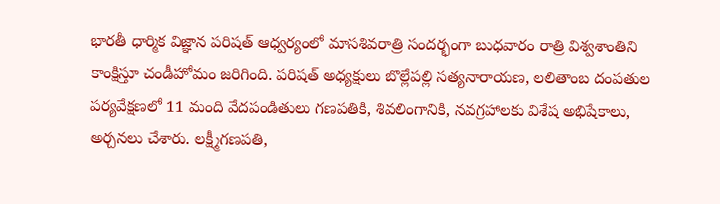భారతీ ధార్మిక విజ్ఞాన పరిషత్ ఆధ్వర్యంలో మాసశివరాత్రి సందర్భంగా బుధవారం రాత్రి విశ్వశాంతిని కాంక్షిస్తూ చండీహోమం జరిగింది. పరిషత్ అధ్యక్షులు బొల్లేపల్లి సత్యనారాయణ, లలితాంబ దంపతుల పర్యవేక్షణలో 11 మంది వేదపండితులు గణపతికి, శివలింగానికి, నవగ్రహాలకు విశేష అభిషేకాలు, అర్చనలు చేశారు. లక్ష్మీగణపతి,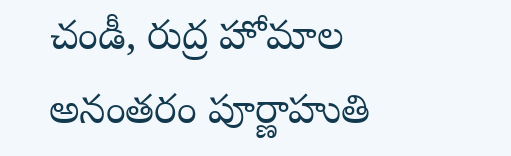చండీ, రుద్ర హోమాల అనంతరం పూర్ణాహుతి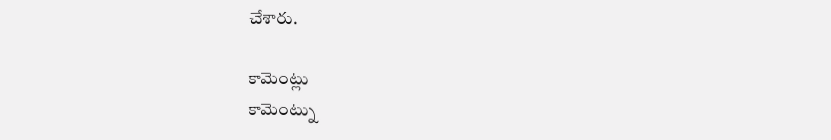చేశారు.

కామెంట్లు
కామెంట్ను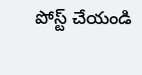పోస్ట్ చేయండి